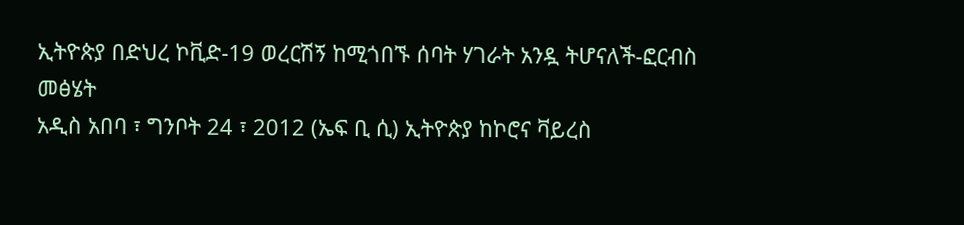ኢትዮጵያ በድህረ ኮቪድ-19 ወረርሽኝ ከሚጎበኙ ሰባት ሃገራት አንዷ ትሆናለች-ፎርብስ መፅሄት
አዲስ አበባ ፣ ግንቦት 24 ፣ 2012 (ኤፍ ቢ ሲ) ኢትዮጵያ ከኮሮና ቫይረስ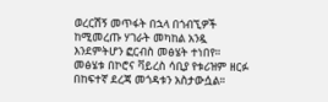ወረርሽኝ መጥፋት በኋላ በጎብኚዎች ከሚመረጡ ሃገራት መካከል አንዷ እንደምትሆን ፎርብስ መፅሄት ተነበየ።
መፅሄቱ በኮሮና ቫይረስ ሳቢያ የቱሪዝም ዘርፉ በከፍተኛ ደረጃ መጎዳቱን አስታውሷል።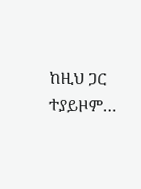ከዚህ ጋር ተያይዞም…